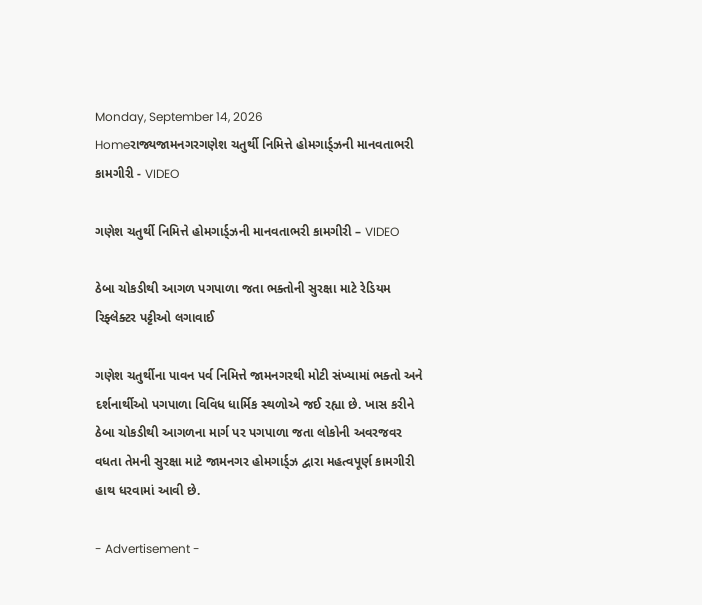Monday, September 14, 2026
Homeરાજ્યજામનગરગણેશ ચતુર્થી નિમિત્તે હોમગાર્ડ્ઝની માનવતાભરી કામગીરી - VIDEO

ગણેશ ચતુર્થી નિમિત્તે હોમગાર્ડ્ઝની માનવતાભરી કામગીરી – VIDEO

ઠેબા ચોકડીથી આગળ પગપાળા જતા ભક્તોની સુરક્ષા માટે રેડિયમ રિફ્લેક્ટર પટ્ટીઓ લગાવાઈ

ગણેશ ચતુર્થીના પાવન પર્વ નિમિત્તે જામનગરથી મોટી સંખ્યામાં ભક્તો અને દર્શનાર્થીઓ પગપાળા વિવિધ ધાર્મિક સ્થળોએ જઈ રહ્યા છે. ખાસ કરીને ઠેબા ચોકડીથી આગળના માર્ગ પર પગપાળા જતા લોકોની અવરજવર વધતા તેમની સુરક્ષા માટે જામનગર હોમગાર્ડ્ઝ દ્વારા મહત્વપૂર્ણ કામગીરી હાથ ધરવામાં આવી છે.

- Advertisement -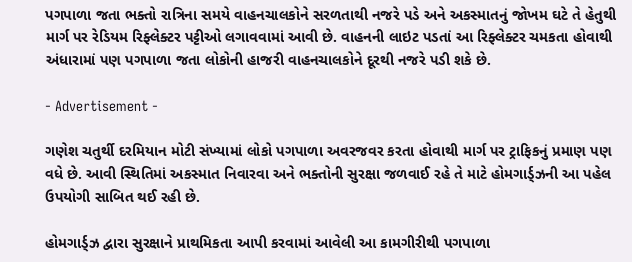પગપાળા જતા ભક્તો રાત્રિના સમયે વાહનચાલકોને સરળતાથી નજરે પડે અને અકસ્માતનું જોખમ ઘટે તે હેતુથી માર્ગ પર રેડિયમ રિફ્લેક્ટર પટ્ટીઓ લગાવવામાં આવી છે. વાહનની લાઇટ પડતાં આ રિફ્લેક્ટર ચમકતા હોવાથી અંધારામાં પણ પગપાળા જતા લોકોની હાજરી વાહનચાલકોને દૂરથી નજરે પડી શકે છે.

- Advertisement -

ગણેશ ચતુર્થી દરમિયાન મોટી સંખ્યામાં લોકો પગપાળા અવરજવર કરતા હોવાથી માર્ગ પર ટ્રાફિકનું પ્રમાણ પણ વધે છે. આવી સ્થિતિમાં અકસ્માત નિવારવા અને ભક્તોની સુરક્ષા જળવાઈ રહે તે માટે હોમગાર્ડ્ઝની આ પહેલ ઉપયોગી સાબિત થઈ રહી છે.

હોમગાર્ડ્ઝ દ્વારા સુરક્ષાને પ્રાથમિકતા આપી કરવામાં આવેલી આ કામગીરીથી પગપાળા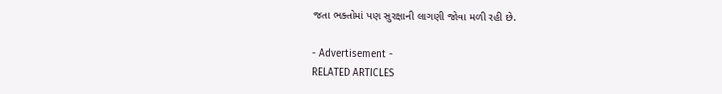જતા ભક્તોમાં પણ સુરક્ષાની લાગણી જોવા મળી રહી છે.

- Advertisement -
RELATED ARTICLES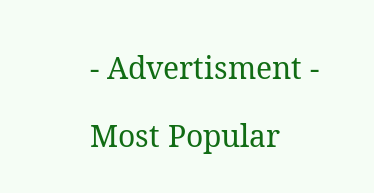- Advertisment -

Most Popular